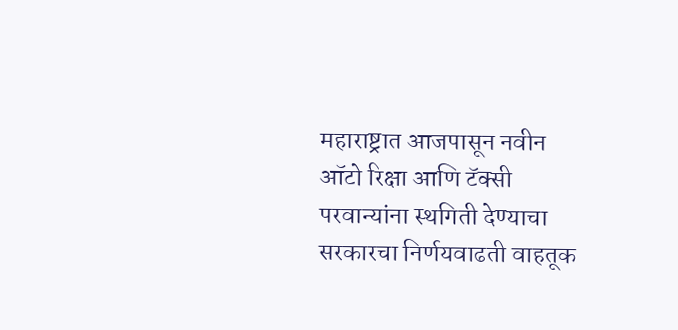महाराष्ट्रात आजपासून नवीन ऑटो रिक्षा आणि टॅक्सी परवान्यांना स्थगिती देण्याचा सरकारचा निर्णयवाढती वाहतूक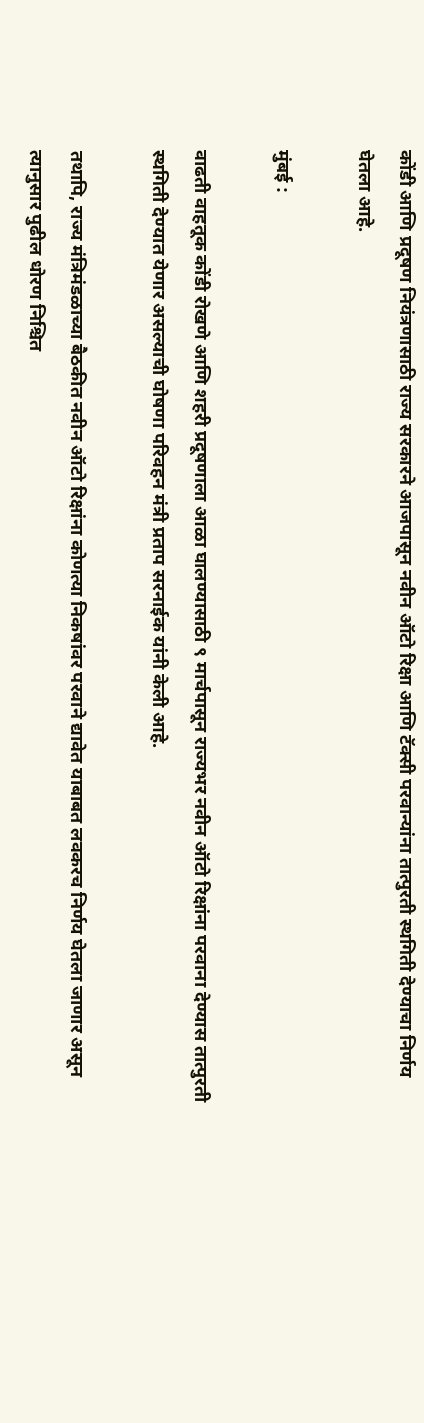कोंडी आणि प्रदूषण नियंत्रणासाठी राज्य सरकारने आजपासून नवीन ऑटो रिक्षा आणि टॅक्सी परवान्यांना तात्पुरती स्थगिती देण्याचा निर्णय घेतला आहे.

मुंबई :

वाढती वाहतूक कोंडी रोखणे आणि शहरी प्रदूषणाला आळा घालण्यासाठी ९ मार्चपासून राज्यभर नवीन ऑटो रिक्षांना परवाना देण्यास तात्पुरती स्थगिती देण्यात येणार असल्याची घोषणा परिवहन मंत्री प्रताप सरनाईक यांनी केली आहे.

तथापि, राज्य मंत्रिमंडळाच्या बैठकीत नवीन ऑटो रिक्षांना कोणत्या निकषांवर परवाने द्यावेत याबाबत लवकरच निर्णय घेतला जाणार असून त्यानुसार पुढील धोरण निश्चित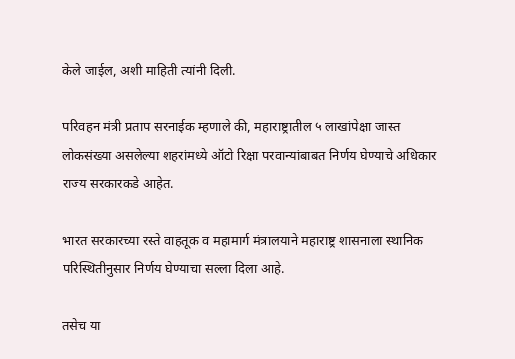केले जाईल, अशी माहिती त्यांनी दिली.

परिवहन मंत्री प्रताप सरनाईक म्हणाले की, महाराष्ट्रातील ५ लाखांपेक्षा जास्त लोकसंख्या असलेल्या शहरांमध्ये ऑटो रिक्षा परवान्यांबाबत निर्णय घेण्याचे अधिकार राज्य सरकारकडे आहेत.

भारत सरकारच्या रस्ते वाहतूक व महामार्ग मंत्रालयाने महाराष्ट्र शासनाला स्थानिक परिस्थितीनुसार निर्णय घेण्याचा सल्ला दिला आहे.

तसेच या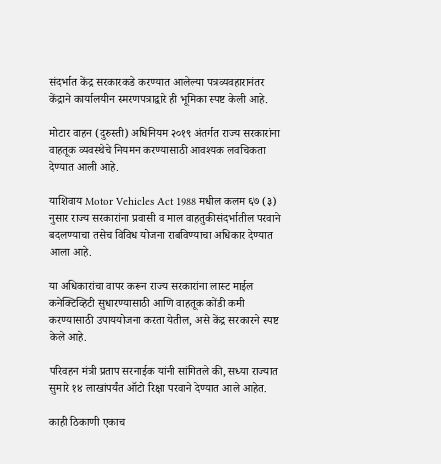संदर्भात केंद्र सरकारकडे करण्यात आलेल्या पत्रव्यवहारानंतर केंद्राने कार्यालयीन स्मरणपत्राद्वारे ही भूमिका स्पष्ट केली आहे.

मोटार वाहन (दुरुस्ती) अधिनियम २०१९ अंतर्गत राज्य सरकारांना वाहतूक व्यवस्थेचे नियमन करण्यासाठी आवश्यक लवचिकता देण्यात आली आहे.

याशिवाय Motor Vehicles Act 1988 मधील कलम ६७ (३) नुसार राज्य सरकारांना प्रवासी व माल वाहतुकीसंदर्भातील परवाने बदलण्याचा तसेच विविध योजना राबविण्याचा अधिकार देण्यात आला आहे.

या अधिकारांचा वापर करून राज्य सरकारांना लास्ट माईल कनेक्टिव्हिटी सुधारण्यासाठी आणि वाहतूक कोंडी कमी करण्यासाठी उपाययोजना करता येतील, असे केंद्र सरकारने स्पष्ट केले आहे.

परिवहन मंत्री प्रताप सरनाईक यांनी सांगितले की, सध्या राज्यात सुमारे १४ लाखांपर्यंत ऑटो रिक्षा परवाने देण्यात आले आहेत.

काही ठिकाणी एकाच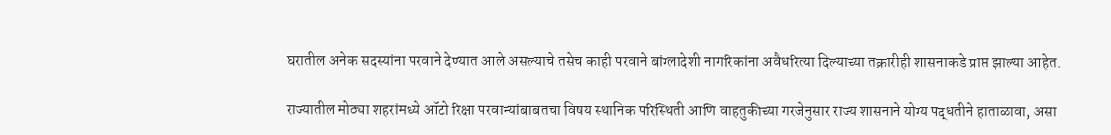घरातील अनेक सदस्यांना परवाने देण्यात आले असल्याचे तसेच काही परवाने बांग्लादेशी नागरिकांना अवैधरित्या दिल्याच्या तक्रारीही शासनाकडे प्राप्त झाल्या आहेत.

राज्यातील मोठ्या शहरांमध्ये ऑटो रिक्षा परवान्यांबाबतचा विषय स्थानिक परिस्थिती आणि वाहतुकीच्या गरजेनुसार राज्य शासनाने योग्य पद्धतीने हाताळावा, असा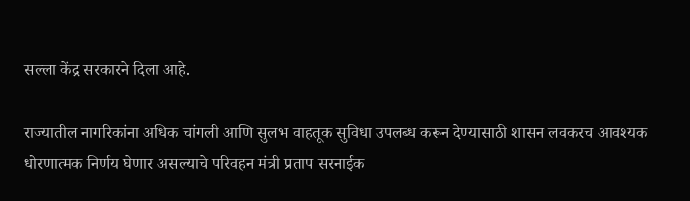सल्ला केंद्र सरकारने दिला आहे.

राज्यातील नागरिकांना अधिक चांगली आणि सुलभ वाहतूक सुविधा उपलब्ध करून देण्यासाठी शासन लवकरच आवश्यक धोरणात्मक निर्णय घेणार असल्याचे परिवहन मंत्री प्रताप सरनाईक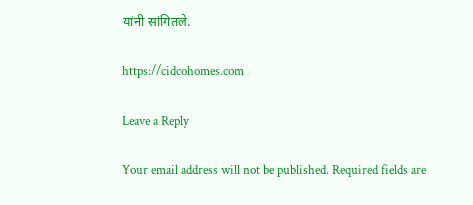यांनी सांगितले.

https://cidcohomes.com

Leave a Reply

Your email address will not be published. Required fields are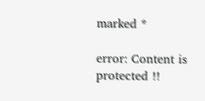marked *

error: Content is protected !!